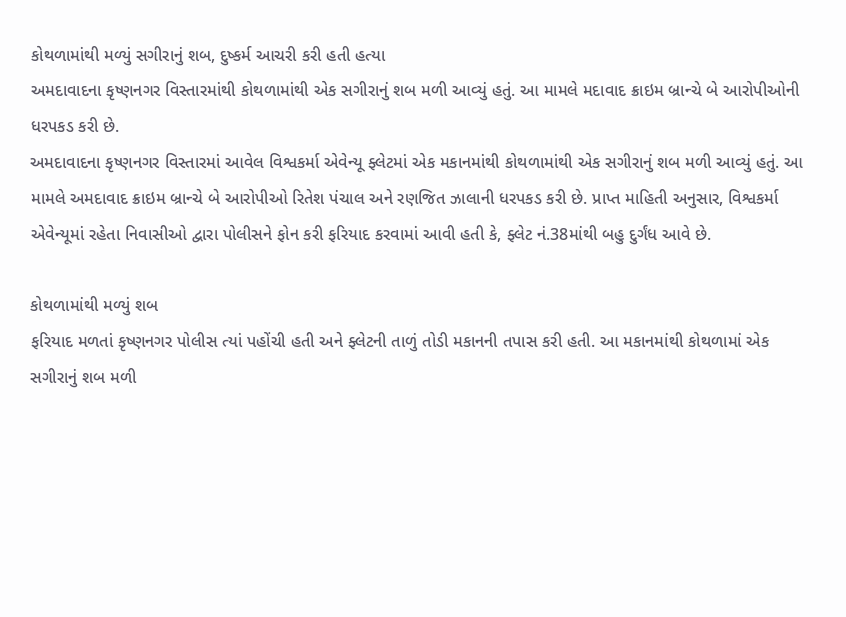કોથળામાંથી મળ્યું સગીરાનું શબ, દુષ્કર્મ આચરી કરી હતી હત્યા
અમદાવાદના કૃષ્ણનગર વિસ્તારમાંથી કોથળામાંથી એક સગીરાનું શબ મળી આવ્યું હતું. આ મામલે મદાવાદ ક્રાઇમ બ્રાન્ચે બે આરોપીઓની ધરપકડ કરી છે.
અમદાવાદના કૃષ્ણનગર વિસ્તારમાં આવેલ વિશ્વકર્મા એવેન્યૂ ફ્લેટમાં એક મકાનમાંથી કોથળામાંથી એક સગીરાનું શબ મળી આવ્યું હતું. આ મામલે અમદાવાદ ક્રાઇમ બ્રાન્ચે બે આરોપીઓ રિતેશ પંચાલ અને રણજિત ઝાલાની ધરપકડ કરી છે. પ્રાપ્ત માહિતી અનુસાર, વિશ્વકર્મા એવેન્યૂમાં રહેતા નિવાસીઓ દ્વારા પોલીસને ફોન કરી ફરિયાદ કરવામાં આવી હતી કે, ફ્લેટ નં.38માંથી બહુ દુર્ગંધ આવે છે.

કોથળામાંથી મળ્યું શબ
ફરિયાદ મળતાં કૃષ્ણનગર પોલીસ ત્યાં પહોંચી હતી અને ફ્લેટની તાળું તોડી મકાનની તપાસ કરી હતી. આ મકાનમાંથી કોથળામાં એક સગીરાનું શબ મળી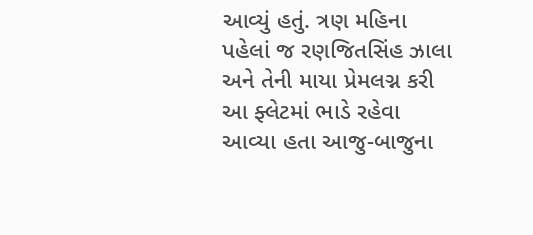આવ્યું હતું. ત્રણ મહિના પહેલાં જ રણજિતસિંહ ઝાલા અને તેની માયા પ્રેમલગ્ન કરી આ ફ્લેટમાં ભાડે રહેવા આવ્યા હતા આજુ-બાજુના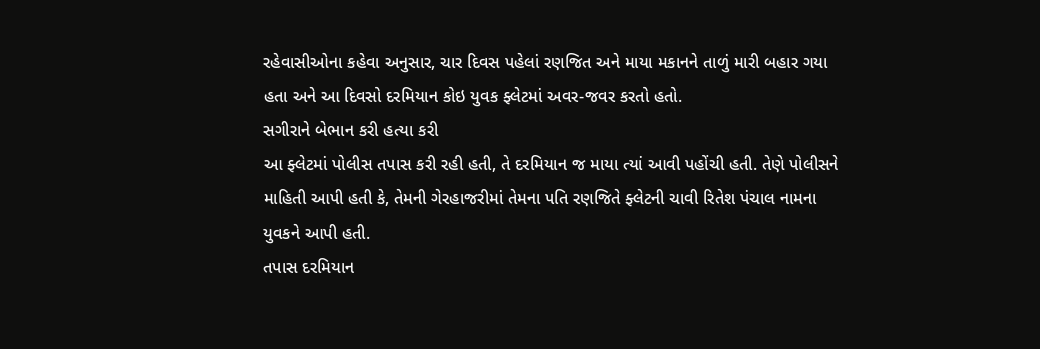રહેવાસીઓના કહેવા અનુસાર, ચાર દિવસ પહેલાં રણજિત અને માયા મકાનને તાળું મારી બહાર ગયા હતા અને આ દિવસો દરમિયાન કોઇ યુવક ફ્લેટમાં અવર-જવર કરતો હતો.
સગીરાને બેભાન કરી હત્યા કરી
આ ફ્લેટમાં પોલીસ તપાસ કરી રહી હતી, તે દરમિયાન જ માયા ત્યાં આવી પહોંચી હતી. તેણે પોલીસને માહિતી આપી હતી કે, તેમની ગેરહાજરીમાં તેમના પતિ રણજિતે ફ્લેટની ચાવી રિતેશ પંચાલ નામના યુવકને આપી હતી.
તપાસ દરમિયાન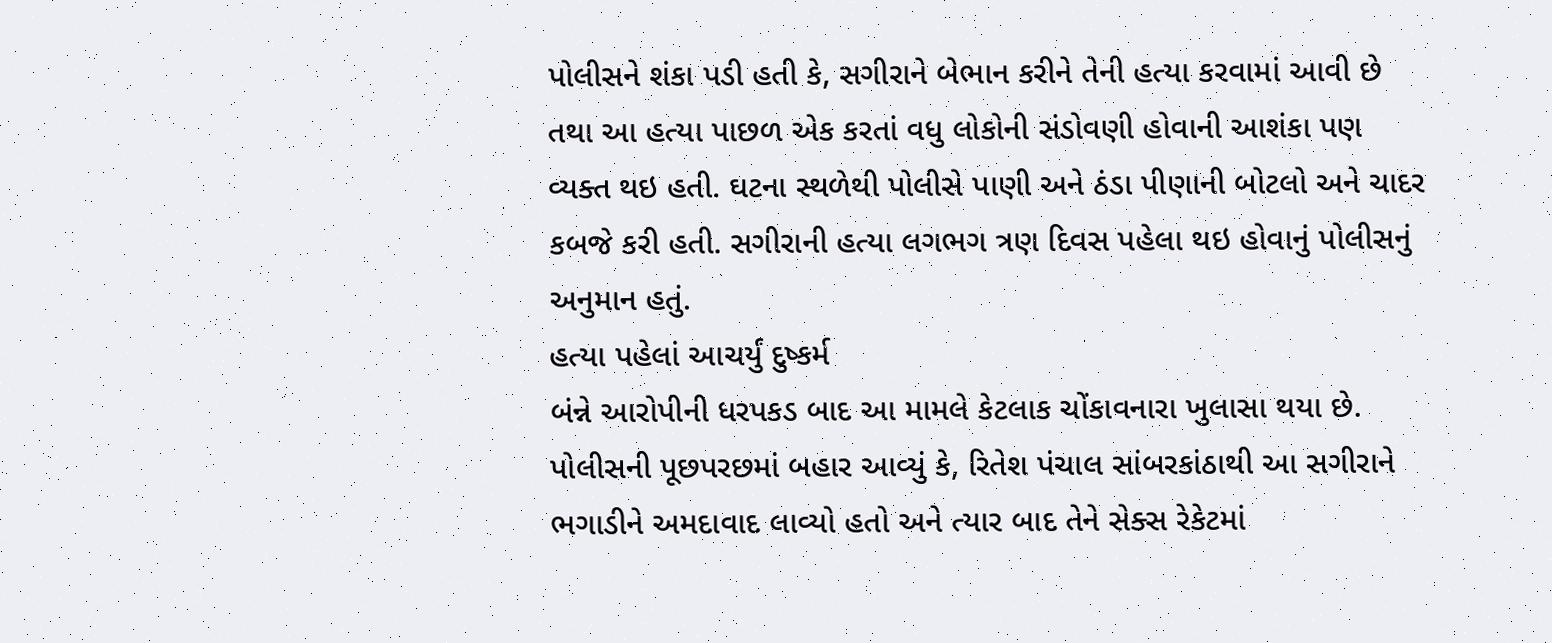પોલીસને શંકા પડી હતી કે, સગીરાને બેભાન કરીને તેની હત્યા કરવામાં આવી છે તથા આ હત્યા પાછળ એક કરતાં વધુ લોકોની સંડોવણી હોવાની આશંકા પણ વ્યક્ત થઇ હતી. ઘટના સ્થળેથી પોલીસે પાણી અને ઠંડા પીણાની બોટલો અને ચાદર કબજે કરી હતી. સગીરાની હત્યા લગભગ ત્રણ દિવસ પહેલા થઇ હોવાનું પોલીસનું અનુમાન હતું.
હત્યા પહેલાં આચર્યું દુષ્કર્મ
બંન્ને આરોપીની ધરપકડ બાદ આ મામલે કેટલાક ચોંકાવનારા ખુલાસા થયા છે. પોલીસની પૂછપરછમાં બહાર આવ્યું કે, રિતેશ પંચાલ સાંબરકાંઠાથી આ સગીરાને ભગાડીને અમદાવાદ લાવ્યો હતો અને ત્યાર બાદ તેને સેક્સ રેકેટમાં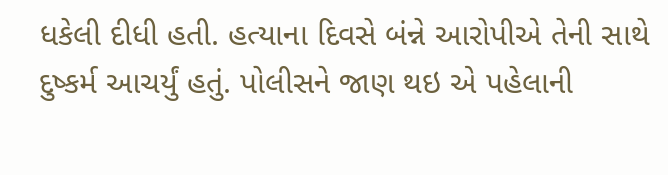ધકેલી દીધી હતી. હત્યાના દિવસે બંન્ને આરોપીએ તેની સાથે દુષ્કર્મ આચર્યું હતું. પોલીસને જાણ થઇ એ પહેલાની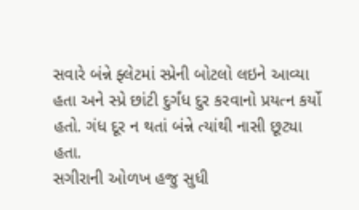સવારે બંન્ને ફ્લેટમાં સ્પ્રેની બોટલો લઇને આવ્યા હતા અને સ્પ્રે છાંટી દુર્ગંધ દુર કરવાનો પ્રયત્ન કર્યો હતો. ગંધ દૂર ન થતાં બંન્ને ત્યાંથી નાસી છૂટ્યા હતા.
સગીરાની ઓળખ હજુ સુધી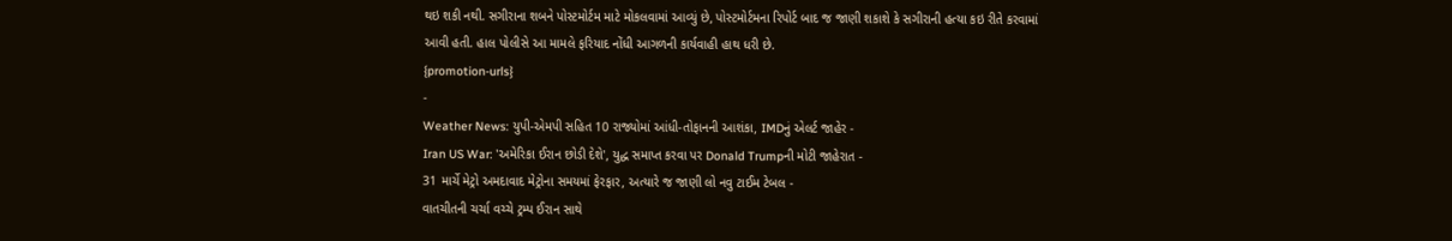થઇ શકી નથી. સગીરાના શબને પોસ્ટમોર્ટમ માટે મોકલવામાં આવ્યું છે, પોસ્ટમોર્ટમના રિપોર્ટ બાદ જ જાણી શકાશે કે સગીરાની હત્યા કઇ રીતે કરવામાં આવી હતી. હાલ પોલીસે આ મામલે ફરિયાદ નોંધી આગળની કાર્યવાહી હાથ ધરી છે.
{promotion-urls}
-
Weather News: યુપી-એમપી સહિત 10 રાજ્યોમાં આંધી-તોફાનની આશંકા, IMDનું એલર્ટ જાહેર -
Iran US War: 'અમેરિકા ઈરાન છોડી દેશે', યુદ્ધ સમાપ્ત કરવા પર Donald Trumpની મોટી જાહેરાત -
31 માર્ચે મેટ્રો અમદાવાદ મેટ્રોના સમયમાં ફેરફાર, અત્યારે જ જાણી લો નવુ ટાઈમ ટેબલ -
વાતચીતની ચર્ચા વચ્ચે ટ્રમ્પ ઈરાન સાથે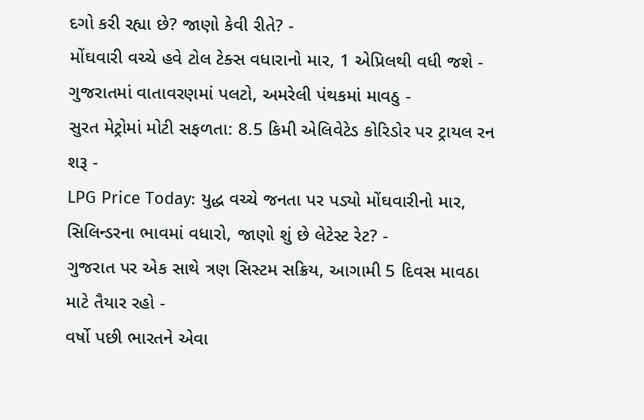દગો કરી રહ્યા છે? જાણો કેવી રીતે? -
મોંઘવારી વચ્ચે હવે ટોલ ટેક્સ વધારાનો માર, 1 એપ્રિલથી વધી જશે -
ગુજરાતમાં વાતાવરણમાં પલટો, અમરેલી પંથકમાં માવઠુ -
સુરત મેટ્રોમાં મોટી સફળતા: 8.5 કિમી એલિવેટેડ કોરિડોર પર ટ્રાયલ રન શરૂ -
LPG Price Today: યુદ્ધ વચ્ચે જનતા પર પડ્યો મોંઘવારીનો માર, સિલિન્ડરના ભાવમાં વધારો, જાણો શું છે લેટેસ્ટ રેટ? -
ગુજરાત પર એક સાથે ત્રણ સિસ્ટમ સક્રિય, આગામી 5 દિવસ માવઠા માટે તૈયાર રહો -
વર્ષો પછી ભારતને એવા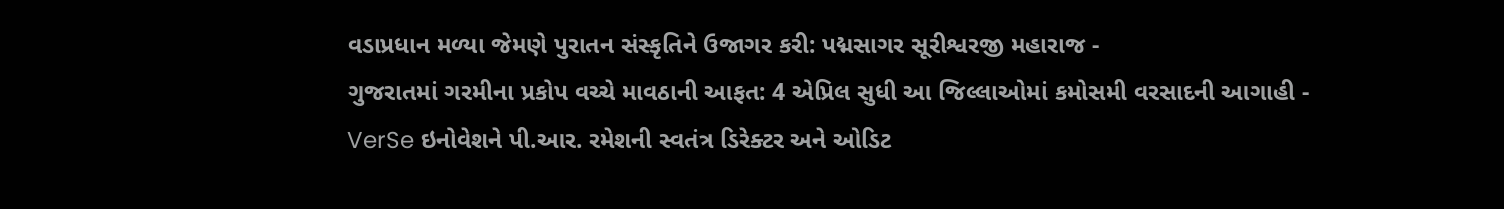વડાપ્રધાન મળ્યા જેમણે પુરાતન સંસ્કૃતિને ઉજાગર કરી: પદ્મસાગર સૂરીશ્વરજી મહારાજ -
ગુજરાતમાં ગરમીના પ્રકોપ વચ્ચે માવઠાની આફત: 4 એપ્રિલ સુધી આ જિલ્લાઓમાં કમોસમી વરસાદની આગાહી -
VerSe ઇનોવેશને પી.આર. રમેશની સ્વતંત્ર ડિરેક્ટર અને ઓડિટ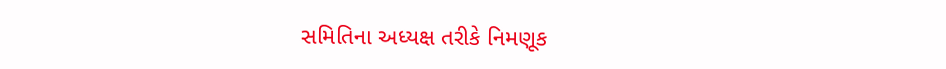સમિતિના અધ્યક્ષ તરીકે નિમણૂક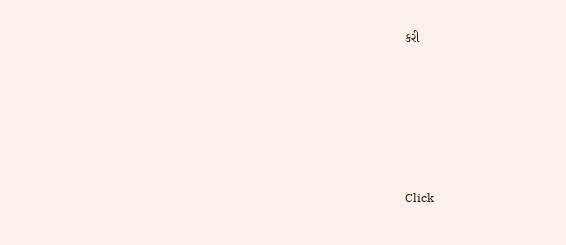કરી







Click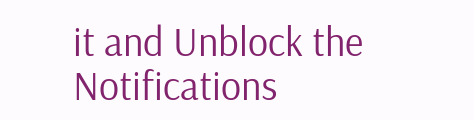it and Unblock the Notifications